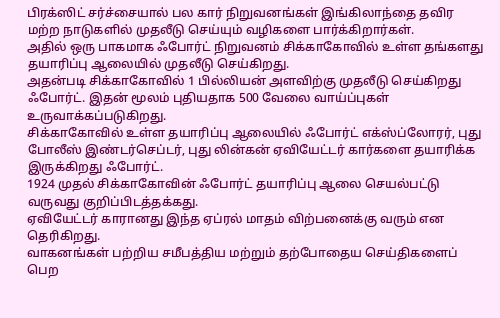பிரக்ஸிட் சர்ச்சையால் பல கார் நிறுவனங்கள் இங்கிலாந்தை தவிர மற்ற நாடுகளில் முதலீடு செய்யும் வழிகளை பார்க்கிறார்கள்.
அதில் ஒரு பாகமாக ஃபோர்ட் நிறுவனம் சிக்காகோவில் உள்ள தங்களது தயாரிப்பு ஆலையில் முதலீடு செய்கிறது.
அதன்படி சிக்காகோவில் 1 பில்லியன் அளவிற்கு முதலீடு செய்கிறது ஃபோர்ட். இதன் மூலம் புதியதாக 500 வேலை வாய்ப்புகள் உருவாக்கப்படுகிறது.
சிக்காகோவில் உள்ள தயாரிப்பு ஆலையில் ஃபோர்ட் எக்ஸ்ப்லோரர், புது போலீஸ் இண்டர்செப்டர், புது லின்கன் ஏவியேட்டர் கார்களை தயாரிக்க இருக்கிறது ஃபோர்ட்.
1924 முதல் சிக்காகோவின் ஃபோர்ட் தயாரிப்பு ஆலை செயல்பட்டு வருவது குறிப்பிடத்தக்கது.
ஏவியேட்டர் காரானது இந்த ஏப்ரல் மாதம் விற்பனைக்கு வரும் என தெரிகிறது.
வாகனங்கள் பற்றிய சமீபத்திய மற்றும் தற்போதைய செய்திகளைப் பெற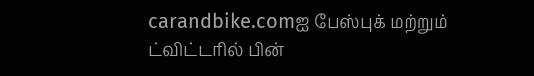carandbike.comஐ பேஸ்புக் மற்றும் ட்விட்டரில் பின்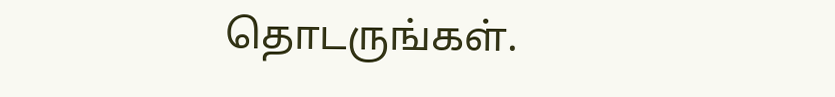தொடருங்கள்.